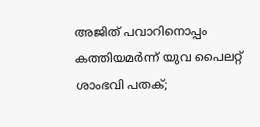അജിത് പവാറിനൊപ്പം കത്തിയമര്‍ന്ന് യുവ പൈലറ്റ് ശാംഭവി പതക്;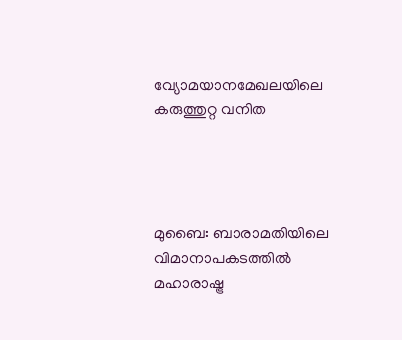വ്യോമയാനമേഖലയിലെ കരുത്തുറ്റ വനിത




മുബൈ: ബാരാമതിയിലെ വിമാനാപകടത്തില്‍ മഹാരാഷ്ട്ര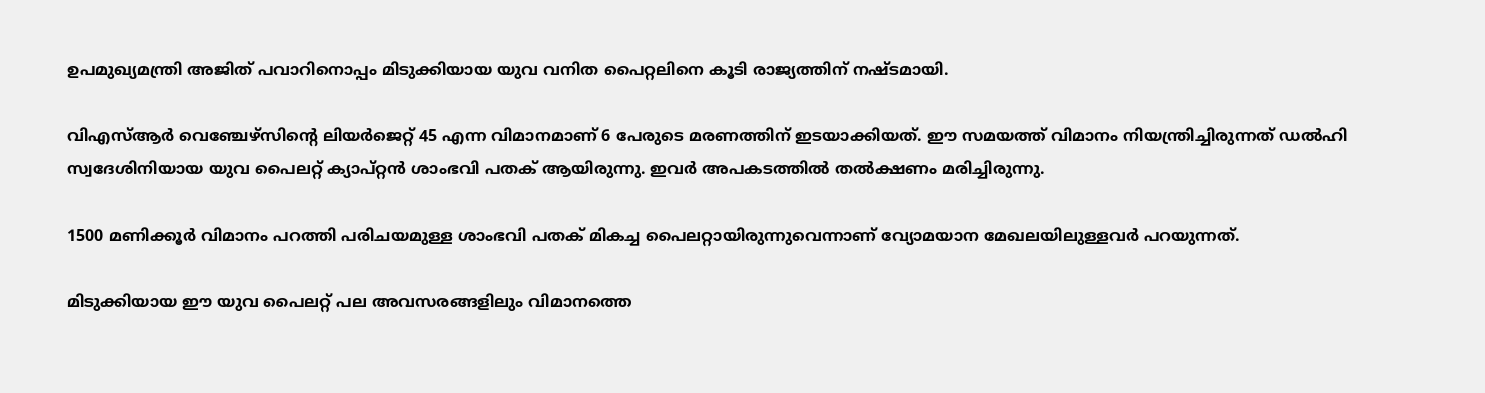ഉപമുഖ്യമന്ത്രി അജിത് പവാറിനൊപ്പം മിടുക്കിയായ യുവ വനിത പൈറ്റലിനെ കൂടി രാജ്യത്തിന് നഷ്ടമായി.

വിഎസ്‌ആർ വെഞ്ചേഴ്സിന്‍റെ ലിയർജെറ്റ് 45 എന്ന വിമാനമാണ് 6 പേരുടെ മരണത്തിന് ഇടയാക്കിയത്. ഈ സമയത്ത് വിമാനം നിയന്ത്രിച്ചിരുന്നത് ഡല്‍ഹി സ്വദേശിനിയായ യുവ പൈലറ്റ് ക്യാപ്റ്റൻ ശാംഭവി പതക് ആയിരുന്നു. ഇവർ അപകടത്തില്‍ തല്‍ക്ഷണം മരിച്ചിരുന്നു.

1500 മണിക്കൂർ വിമാനം പറത്തി പരിചയമുള്ള ശാംഭവി പതക് മികച്ച പൈലറ്റായിരുന്നുവെന്നാണ് വ്യോമയാന മേഖലയിലുള്ളവർ പറയുന്നത്.

മിടുക്കിയായ ഈ യുവ പൈലറ്റ് പല അവസരങ്ങളിലും വിമാനത്തെ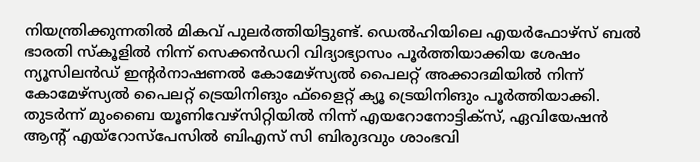നിയന്ത്രിക്കുന്നതില്‍ മികവ് പുലർത്തിയിട്ടുണ്ട്. ഡെല്‍ഹിയിലെ എയർഫോഴ്സ് ബല്‍ ഭാരതി സ്കൂളില്‍ നിന്ന് സെക്കൻഡറി വിദ്യാഭ്യാസം പൂർത്തിയാക്കിയ ശേഷം ന്യൂസിലൻഡ് ഇന്‍റർനാഷണല്‍ കോമേഴ്സ്യല്‍ പൈലറ്റ് അക്കാദമിയില്‍ നിന്ന് കോമേഴ്സ്യല്‍ പൈലറ്റ് ട്രെയിനിങും ഫ്ളൈറ്റ് ക്യൂ ട്രെയിനിങും പൂർത്തിയാക്കി. തുടർന്ന് മുംബൈ യൂണിവേഴ്സിറ്റിയില്‍ നിന്ന് എയറോനോട്ടിക്സ്, ഏവിയേഷൻ ആന്‍റ് എയ്റോസ്പേസില്‍ ബിഎസ് സി ബിരുദവും ശാംഭവി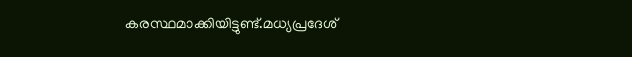കരസ്ഥമാക്കിയിട്ടുണ്ട്.മധ്യപ്രദേശ്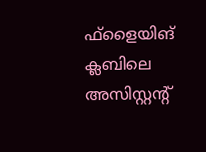ഫ്ളൈയിങ് ക്ലബിലെ അസിസ്റ്റന്‍റ്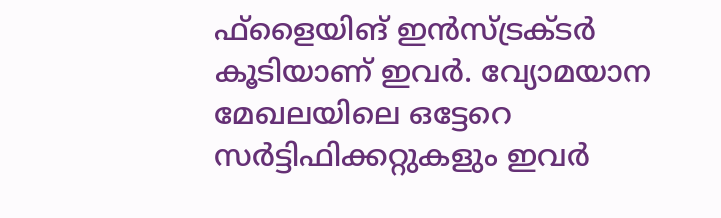ഫ്ളൈയിങ് ഇൻസ്ട്രക്‌ടർ കൂടിയാണ് ഇവർ. വ്യോമയാന മേഖല‍യിലെ ഒട്ടേറെ സർട്ടിഫിക്കറ്റുകളും ഇവർ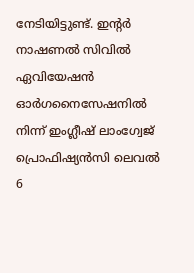നേടിയിട്ടുണ്ട്. ഇന്‍റർ നാഷണല്‍ സിവില്‍‌ ഏവിയേഷൻ ഓർഗനൈസേഷനില്‍ നിന്ന് ഇംഗ്ലീഷ് ലാംഗ്വേജ് പ്രൊഫിഷ്യൻസി ലെവല്‍ 6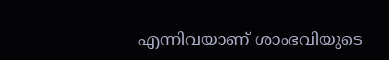എന്നിവയാണ് ശാംഭവിയുടെ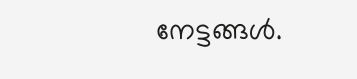നേട്ടങ്ങള്‍.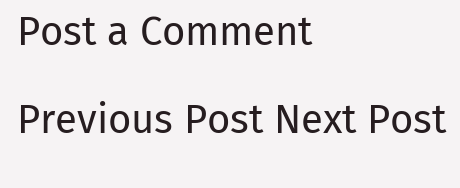Post a Comment

Previous Post Next Post